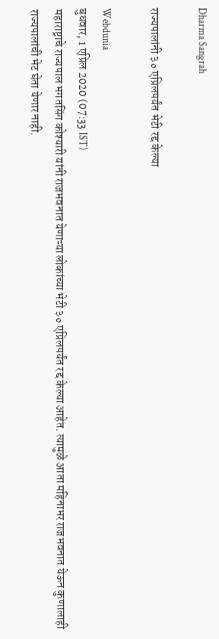Dharma Sangrah

राज्यपालांनी ३० एप्रिलपर्यंत भेटी रद्द केल्या

Webdunia
बुधवार, 1 एप्रिल 2020 (07:33 IST)
महाराष्ट्राचे राज्यपाल भगतसिंग कोश्यारी यांनी राजभवनात येणाऱ्या लोकांच्या भेटी ३० एप्रिलपर्यंत रद्द केल्या आहेत. त्यामुळे आता महिनाभर राजभवनात येऊन कुणालाही राज्यपालांची भेट घेता येणार नाही.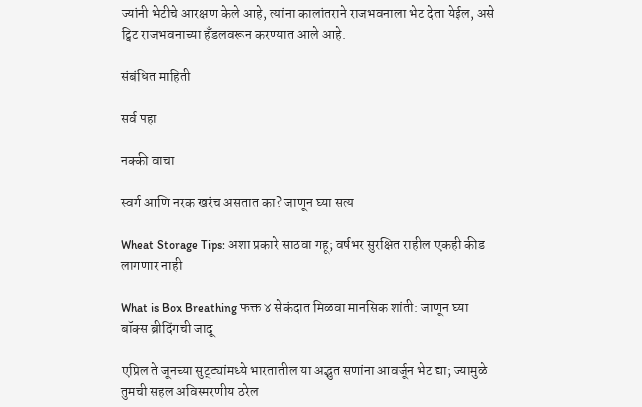ज्यांनी भेटीचे आरक्षण केले आहे, त्यांना कालांतराने राजभवनाला भेट देता येईल, असे ट्विट राजभवनाच्या हँडलवरून करण्यात आले आहे.

संबंधित माहिती

सर्व पहा

नक्की वाचा

स्वर्ग आणि नरक खरंच असतात का? जाणून घ्या सत्य

Wheat Storage Tips: अशा प्रकारे साठवा गहू; वर्षभर सुरक्षित राहील एकही कीड लागणार नाही

What is Box Breathing फक्त ४ सेकंदात मिळवा मानसिक शांती: जाणून घ्या बॉक्स ब्रीदिंगची जादू

एप्रिल ते जूनच्या सुट्ट्यांमध्ये भारतातील या अद्भुत सणांना आवर्जून भेट द्या; ज्यामुळे तुमची सहल अविस्मरणीय ठरेल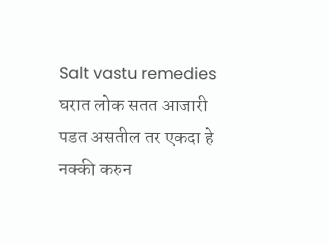Salt vastu remedies घरात लोक सतत आजारी पडत असतील तर एकदा हे नक्की करुन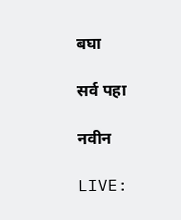बघा

सर्व पहा

नवीन

LIVE: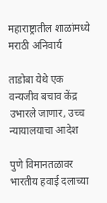महाराष्ट्रातील शाळांमध्ये मराठी अनिवार्य

ताडोबा येथे एक वन्यजीव बचाव केंद्र उभारले जाणार, उच्च न्यायालयाचा आदेश

पुणे विमानतळावर भारतीय हवाई दलाच्या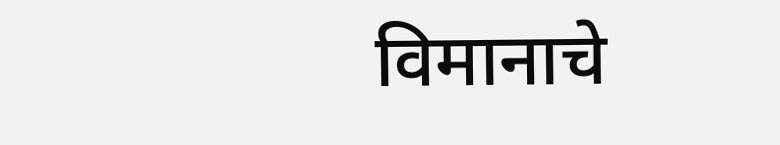विमानाचे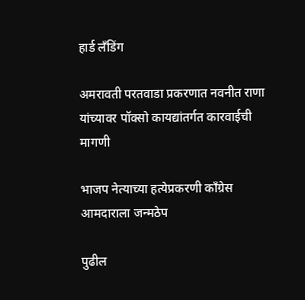हार्ड लँडिंग

अमरावती परतवाडा प्रकरणात नवनीत राणा यांच्यावर पॉक्सो कायद्यांतर्गत कारवाईची मागणी

भाजप नेत्याच्या हत्येप्रकरणी काँग्रेस आमदाराला जन्मठेप

पुढील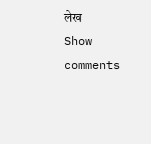लेख
Show comments